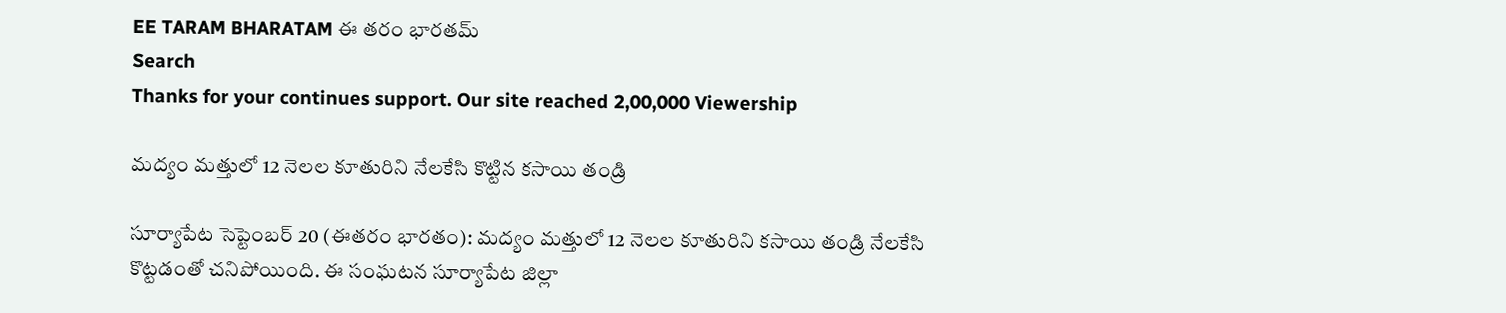EE TARAM BHARATAM ఈ తరం భారతమ్
Search
Thanks for your continues support. Our site reached 2,00,000 Viewership

మద్యం మత్తులో 12 నెలల కూతురిని నేలకేసి కొట్టిన కసాయి తండ్రి

సూర్యాపేట సెప్టెంబర్ 20 (ఈతరం భారతం): మద్యం మత్తులో 12 నెలల కూతురిని కసాయి తండ్రి నేలకేసి కొట్టడంతో చనిపోయింది. ఈ సంఘటన సూర్యాపేట జిల్లా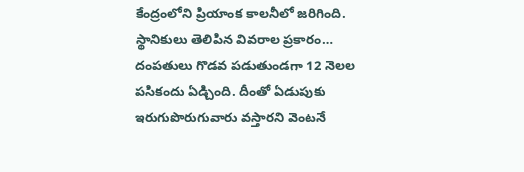కేంద్రంలోని ప్రియాంక కాలనీలో జరిగింది. స్థానికులు తెలిపిన వివరాల ప్రకారం… దంపతులు గొడవ పడుతుండగా 12 నెలల పసికందు ఏడ్చింది. దీంతో ఏడుపుకు ఇరుగుపొరుగువారు వస్తారని వెంటనే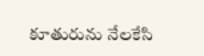కూతురును నేలకేసి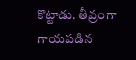కొట్టాడు. తీవ్రంగా గాయపడిన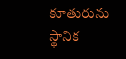కూతురును స్థానిక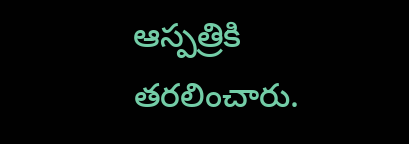ఆస్పత్రికి తరలించారు.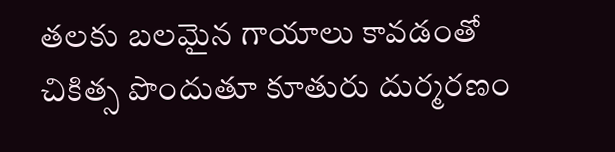తలకు బలమైన గాయాలు కావడంతో చికిత్స పొందుతూ కూతురు దుర్మరణం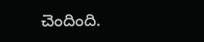చెందింది.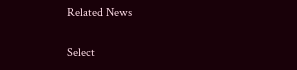Related News

Select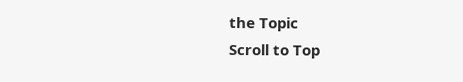the Topic
Scroll to Top